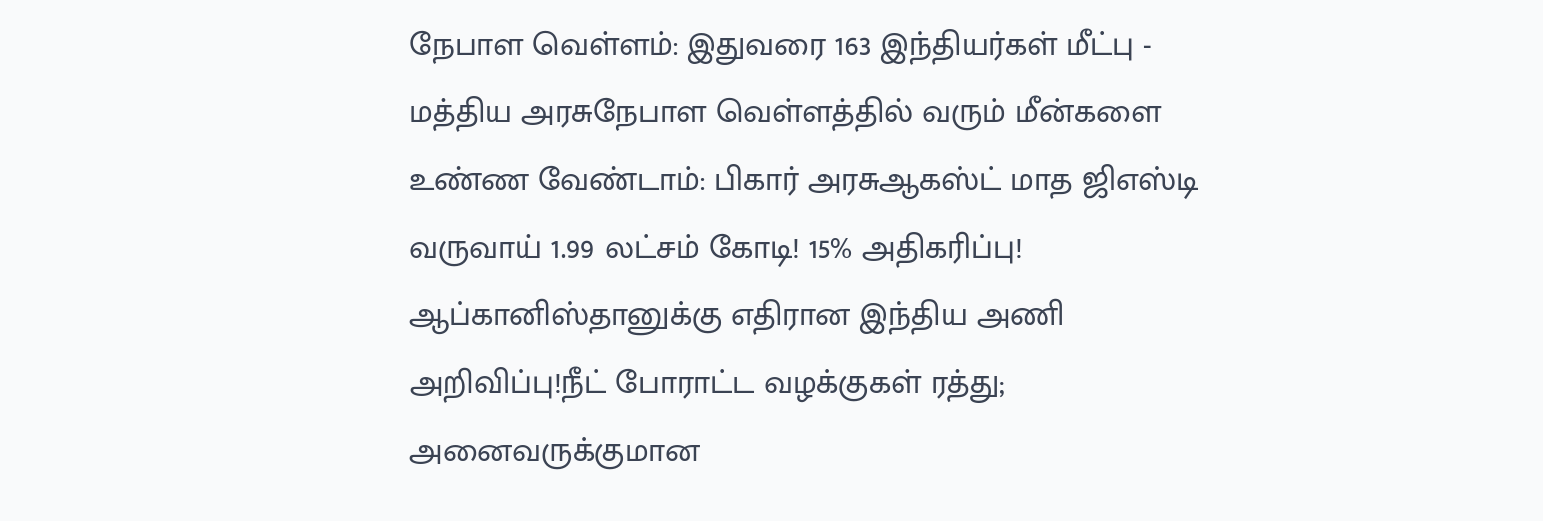நேபாள வெள்ளம்: இதுவரை 163 இந்தியர்கள் மீட்பு - மத்திய அரசுநேபாள வெள்ளத்தில் வரும் மீன்களை உண்ண வேண்டாம்: பிகார் அரசுஆகஸ்ட் மாத ஜிஎஸ்டி வருவாய் 1.99 லட்சம் கோடி! 15% அதிகரிப்பு! ஆப்கானிஸ்தானுக்கு எதிரான இந்திய அணி அறிவிப்பு!நீட் போராட்ட வழக்குகள் ரத்து; அனைவருக்குமான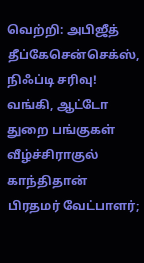வெற்றி: அபிஜீத் தீப்கேசென்செக்ஸ், நிஃப்டி சரிவு! வங்கி, ஆட்டோ துறை பங்குகள் வீழ்ச்சிராகுல் காந்திதான் பிரதமர் வேட்பாளர்;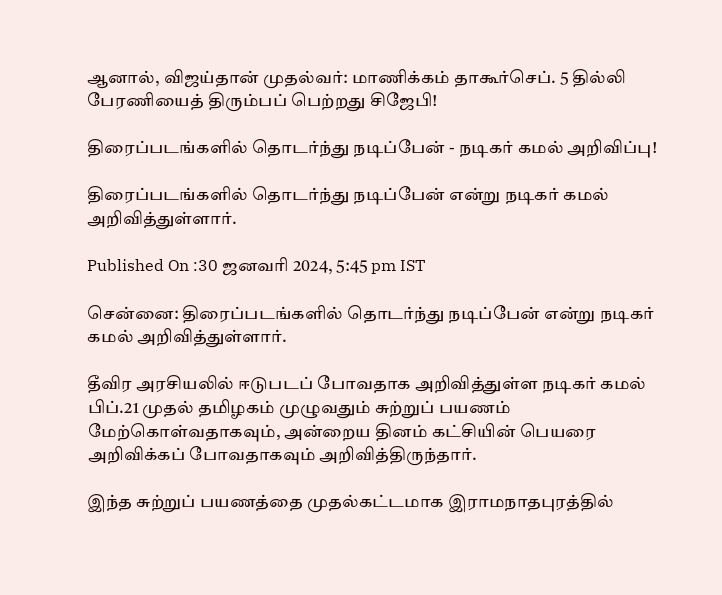ஆனால், விஜய்தான் முதல்வர்: மாணிக்கம் தாகூர்செப். 5 தில்லி பேரணியைத் திரும்பப் பெற்றது சிஜேபி!

திரைப்படங்களில் தொடர்ந்து நடிப்பேன் - நடிகர் கமல் அறிவிப்பு!

திரைப்படங்களில் தொடர்ந்து நடிப்பேன் என்று நடிகர் கமல் அறிவித்துள்ளார்.

Published On :30 ஜனவரி 2024, 5:45 pm IST

சென்னை: திரைப்படங்களில் தொடர்ந்து நடிப்பேன் என்று நடிகர் கமல் அறிவித்துள்ளார்.

தீவிர அரசியலில் ஈடுபடப் போவதாக அறிவித்துள்ள நடிகர் கமல் பிப்.21 முதல் தமிழகம் முழுவதும் சுற்றுப் பயணம் மேற்கொள்வதாகவும், அன்றைய தினம் கட்சியின் பெயரை அறிவிக்கப் போவதாகவும் அறிவித்திருந்தார்.

இந்த சுற்றுப் பயணத்தை முதல்கட்டமாக இராமநாதபுரத்தில்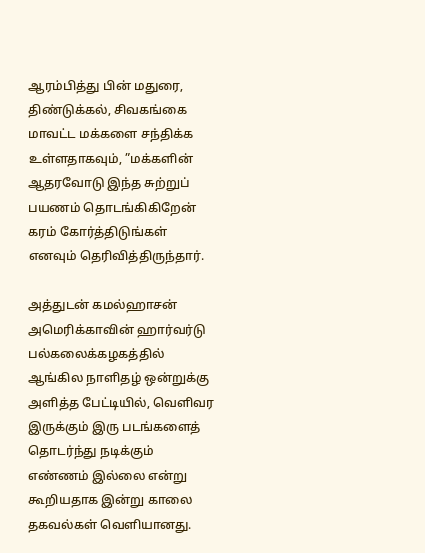ஆரம்பித்து பின் மதுரை, திண்டுக்கல், சிவகங்கை மாவட்ட மக்களை சந்திக்க உள்ளதாகவும், ”மக்களின் ஆதரவோடு இந்த சுற்றுப் பயணம் தொடங்கிகிறேன் கரம் கோர்த்திடுங்கள் எனவும் தெரிவித்திருந்தார்.

அத்துடன் கமல்ஹாசன் அமெரிக்காவின் ஹார்வர்டு பல்கலைக்கழகத்தில் ஆங்கில நாளிதழ் ஒன்றுக்கு அளித்த பேட்டியில், வெளிவர இருக்கும் இரு படங்களைத் தொடர்ந்து நடிக்கும் எண்ணம் இல்லை என்று கூறியதாக இன்று காலை தகவல்கள் வெளியானது.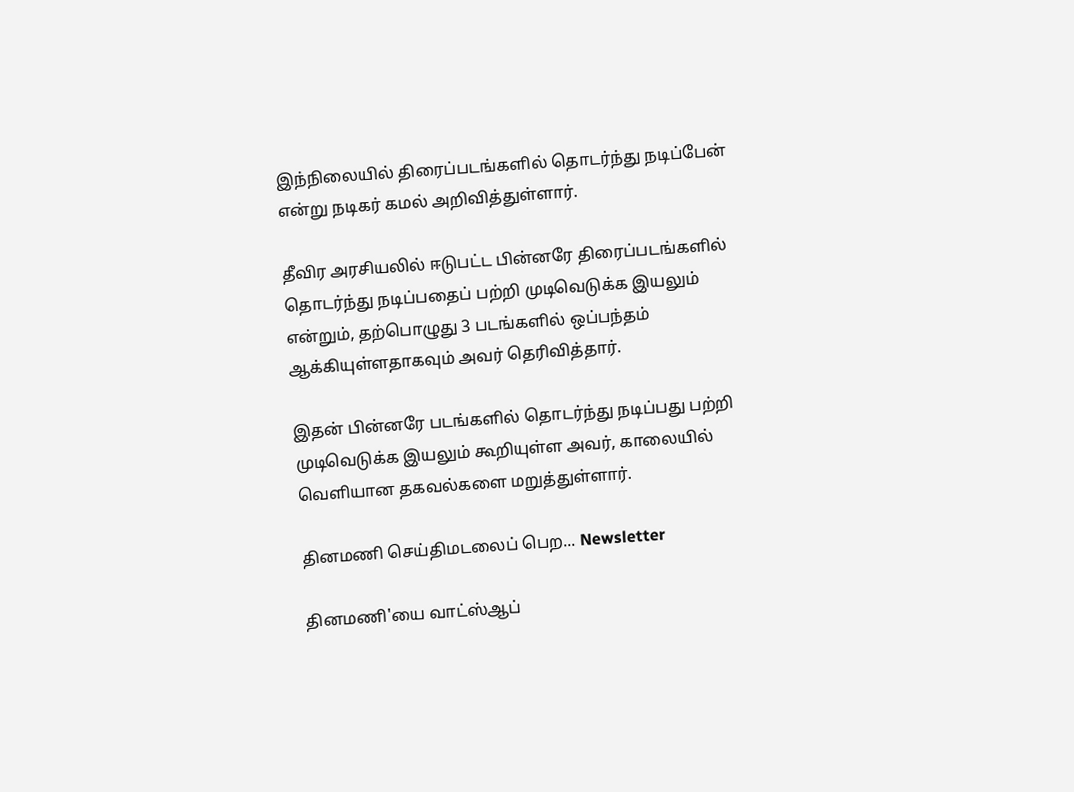இந்நிலையில் திரைப்படங்களில் தொடர்ந்து நடிப்பேன் என்று நடிகர் கமல் அறிவித்துள்ளார்.

தீவிர அரசியலில் ஈடுபட்ட பின்னரே திரைப்படங்களில் தொடர்ந்து நடிப்பதைப் பற்றி முடிவெடுக்க இயலும் என்றும், தற்பொழுது 3 படங்களில் ஒப்பந்தம் ஆக்கியுள்ளதாகவும் அவர் தெரிவித்தார்.

இதன் பின்னரே படங்களில் தொடர்ந்து நடிப்பது பற்றி முடிவெடுக்க இயலும் கூறியுள்ள அவர், காலையில் வெளியான தகவல்களை மறுத்துள்ளார்.

தினமணி செய்திமடலைப் பெற... Newsletter

தினமணி'யை வாட்ஸ்ஆப்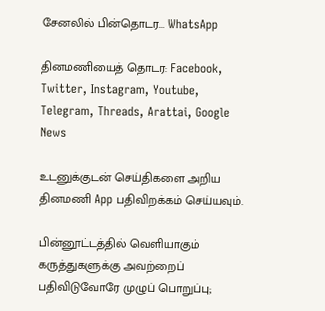சேனலில் பின்தொடர... WhatsApp

தினமணியைத் தொடர: Facebook, Twitter, Instagram, Youtube, Telegram, Threads, Arattai, Google News

உடனுக்குடன் செய்திகளை அறிய தினமணி App பதிவிறக்கம் செய்யவும்.

பின்னூட்டத்தில் வெளியாகும் கருத்துகளுக்கு அவற்றைப் பதிவிடுவோரே முழுப் பொறுப்பு;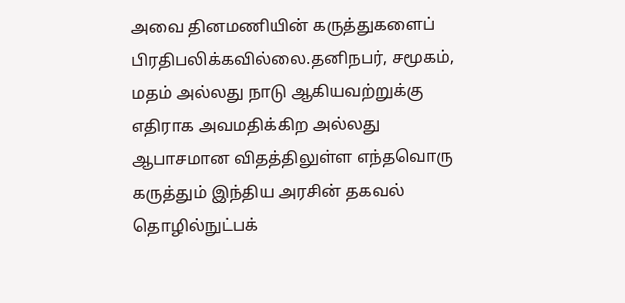அவை தினமணியின் கருத்துகளைப் பிரதிபலிக்கவில்லை.தனிநபர், சமூகம், மதம் அல்லது நாடு ஆகியவற்றுக்கு எதிராக அவமதிக்கிற அல்லது ஆபாசமான விதத்திலுள்ள எந்தவொரு கருத்தும் இந்திய அரசின் தகவல் தொழில்நுட்பக்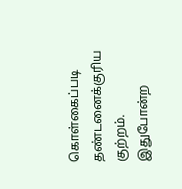கொள்கைப்படி தண்டனைக்குரிய குற்றம். இதுபோன்ற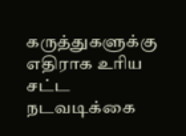கருத்துகளுக்கு எதிராக உரிய சட்ட நடவடிக்கை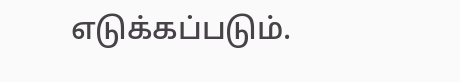எடுக்கப்படும்.